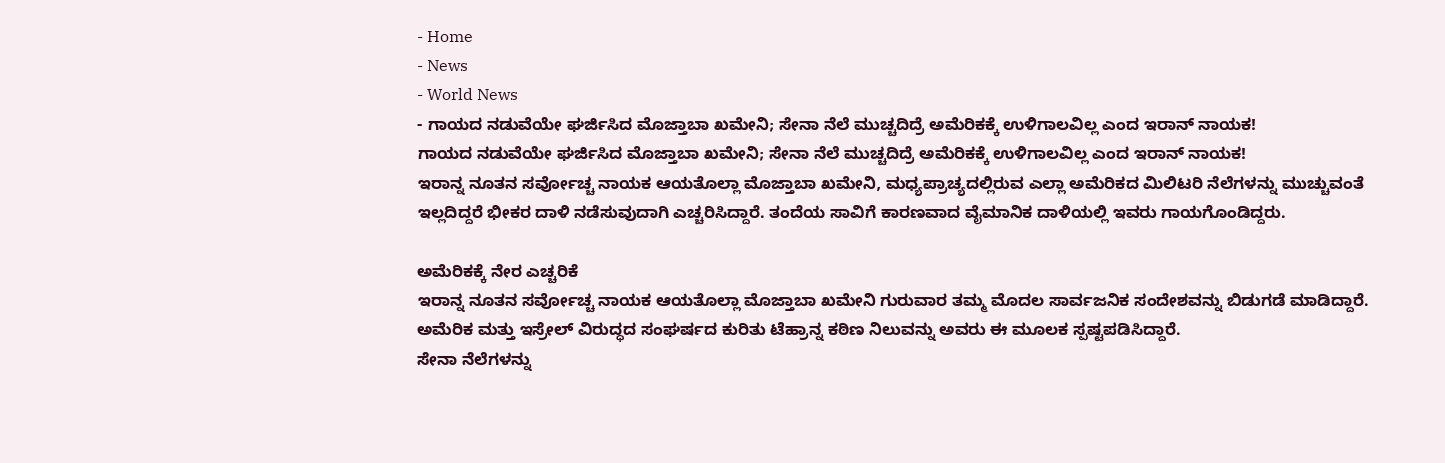- Home
- News
- World News
- ಗಾಯದ ನಡುವೆಯೇ ಘರ್ಜಿಸಿದ ಮೊಜ್ತಾಬಾ ಖಮೇನಿ; ಸೇನಾ ನೆಲೆ ಮುಚ್ಚದಿದ್ರೆ ಅಮೆರಿಕಕ್ಕೆ ಉಳಿಗಾಲವಿಲ್ಲ ಎಂದ ಇರಾನ್ ನಾಯಕ!
ಗಾಯದ ನಡುವೆಯೇ ಘರ್ಜಿಸಿದ ಮೊಜ್ತಾಬಾ ಖಮೇನಿ; ಸೇನಾ ನೆಲೆ ಮುಚ್ಚದಿದ್ರೆ ಅಮೆರಿಕಕ್ಕೆ ಉಳಿಗಾಲವಿಲ್ಲ ಎಂದ ಇರಾನ್ ನಾಯಕ!
ಇರಾನ್ನ ನೂತನ ಸರ್ವೋಚ್ಚ ನಾಯಕ ಆಯತೊಲ್ಲಾ ಮೊಜ್ತಾಬಾ ಖಮೇನಿ, ಮಧ್ಯಪ್ರಾಚ್ಯದಲ್ಲಿರುವ ಎಲ್ಲಾ ಅಮೆರಿಕದ ಮಿಲಿಟರಿ ನೆಲೆಗಳನ್ನು ಮುಚ್ಚುವಂತೆ ಇಲ್ಲದಿದ್ದರೆ ಭೀಕರ ದಾಳಿ ನಡೆಸುವುದಾಗಿ ಎಚ್ಚರಿಸಿದ್ದಾರೆ. ತಂದೆಯ ಸಾವಿಗೆ ಕಾರಣವಾದ ವೈಮಾನಿಕ ದಾಳಿಯಲ್ಲಿ ಇವರು ಗಾಯಗೊಂಡಿದ್ದರು.

ಅಮೆರಿಕಕ್ಕೆ ನೇರ ಎಚ್ಚರಿಕೆ
ಇರಾನ್ನ ನೂತನ ಸರ್ವೋಚ್ಚ ನಾಯಕ ಆಯತೊಲ್ಲಾ ಮೊಜ್ತಾಬಾ ಖಮೇನಿ ಗುರುವಾರ ತಮ್ಮ ಮೊದಲ ಸಾರ್ವಜನಿಕ ಸಂದೇಶವನ್ನು ಬಿಡುಗಡೆ ಮಾಡಿದ್ದಾರೆ. ಅಮೆರಿಕ ಮತ್ತು ಇಸ್ರೇಲ್ ವಿರುದ್ಧದ ಸಂಘರ್ಷದ ಕುರಿತು ಟೆಹ್ರಾನ್ನ ಕಠಿಣ ನಿಲುವನ್ನು ಅವರು ಈ ಮೂಲಕ ಸ್ಪಷ್ಟಪಡಿಸಿದ್ದಾರೆ.
ಸೇನಾ ನೆಲೆಗಳನ್ನು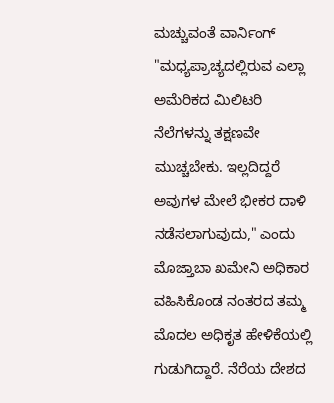ಮಚ್ಚುವಂತೆ ವಾರ್ನಿಂಗ್
"ಮಧ್ಯಪ್ರಾಚ್ಯದಲ್ಲಿರುವ ಎಲ್ಲಾ ಅಮೆರಿಕದ ಮಿಲಿಟರಿ ನೆಲೆಗಳನ್ನು ತಕ್ಷಣವೇ ಮುಚ್ಚಬೇಕು. ಇಲ್ಲದಿದ್ದರೆ ಅವುಗಳ ಮೇಲೆ ಭೀಕರ ದಾಳಿ ನಡೆಸಲಾಗುವುದು," ಎಂದು ಮೊಜ್ತಾಬಾ ಖಮೇನಿ ಅಧಿಕಾರ ವಹಿಸಿಕೊಂಡ ನಂತರದ ತಮ್ಮ ಮೊದಲ ಅಧಿಕೃತ ಹೇಳಿಕೆಯಲ್ಲಿ ಗುಡುಗಿದ್ದಾರೆ. ನೆರೆಯ ದೇಶದ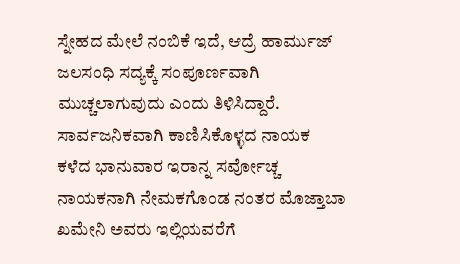ಸ್ನೇಹದ ಮೇಲೆ ನಂಬಿಕೆ ಇದೆ, ಆದ್ರೆ ಹಾರ್ಮುಜ್ ಜಲಸಂಧಿ ಸದ್ಯಕ್ಕೆ ಸಂಪೂರ್ಣವಾಗಿ ಮುಚ್ಚಲಾಗುವುದು ಎಂದು ತಿಳಿಸಿದ್ದಾರೆ.
ಸಾರ್ವಜನಿಕವಾಗಿ ಕಾಣಿಸಿಕೊಳ್ಳದ ನಾಯಕ
ಕಳೆದ ಭಾನುವಾರ ಇರಾನ್ನ ಸರ್ವೋಚ್ಚ ನಾಯಕನಾಗಿ ನೇಮಕಗೊಂಡ ನಂತರ ಮೊಜ್ತಾಬಾ ಖಮೇನಿ ಅವರು ಇಲ್ಲಿಯವರೆಗೆ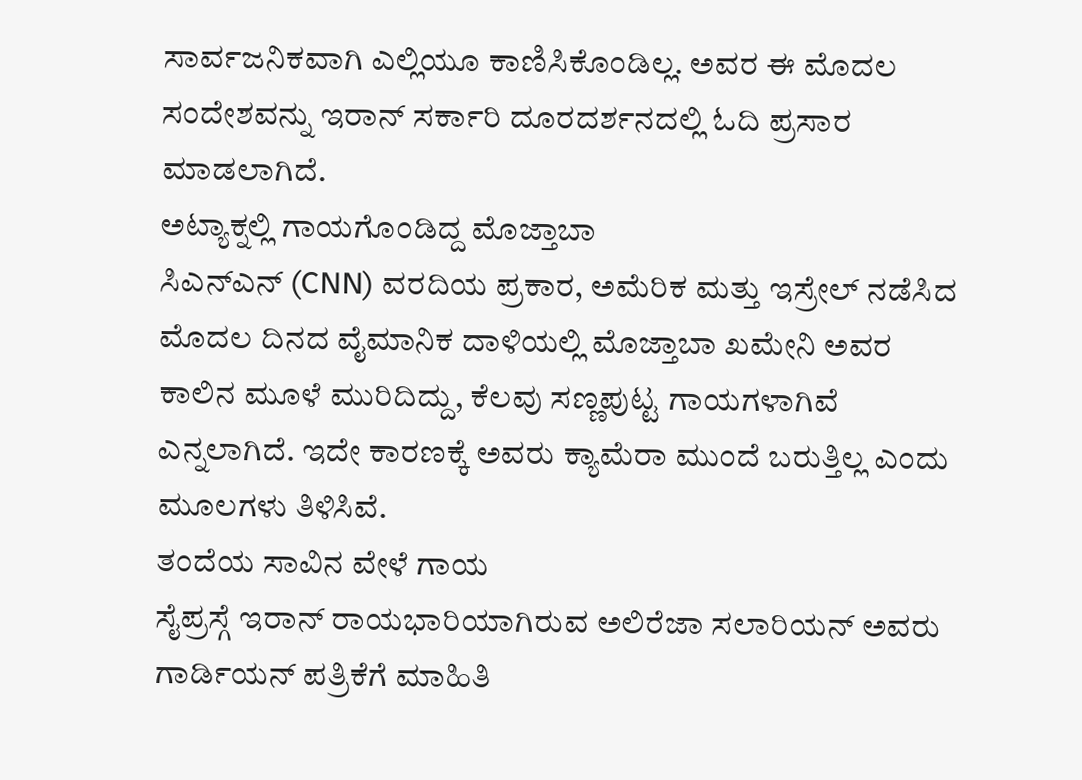ಸಾರ್ವಜನಿಕವಾಗಿ ಎಲ್ಲಿಯೂ ಕಾಣಿಸಿಕೊಂಡಿಲ್ಲ. ಅವರ ಈ ಮೊದಲ ಸಂದೇಶವನ್ನು ಇರಾನ್ ಸರ್ಕಾರಿ ದೂರದರ್ಶನದಲ್ಲಿ ಓದಿ ಪ್ರಸಾರ ಮಾಡಲಾಗಿದೆ.
ಅಟ್ಯಾಕ್ನಲ್ಲಿ ಗಾಯಗೊಂಡಿದ್ದ ಮೊಜ್ತಾಬಾ
ಸಿಎನ್ಎನ್ (CNN) ವರದಿಯ ಪ್ರಕಾರ, ಅಮೆರಿಕ ಮತ್ತು ಇಸ್ರೇಲ್ ನಡೆಸಿದ ಮೊದಲ ದಿನದ ವೈಮಾನಿಕ ದಾಳಿಯಲ್ಲಿ ಮೊಜ್ತಾಬಾ ಖಮೇನಿ ಅವರ ಕಾಲಿನ ಮೂಳೆ ಮುರಿದಿದ್ದು, ಕೆಲವು ಸಣ್ಣಪುಟ್ಟ ಗಾಯಗಳಾಗಿವೆ ಎನ್ನಲಾಗಿದೆ. ಇದೇ ಕಾರಣಕ್ಕೆ ಅವರು ಕ್ಯಾಮೆರಾ ಮುಂದೆ ಬರುತ್ತಿಲ್ಲ ಎಂದು ಮೂಲಗಳು ತಿಳಿಸಿವೆ.
ತಂದೆಯ ಸಾವಿನ ವೇಳೆ ಗಾಯ
ಸೈಪ್ರಸ್ಗೆ ಇರಾನ್ ರಾಯಭಾರಿಯಾಗಿರುವ ಅಲಿರೆಜಾ ಸಲಾರಿಯನ್ ಅವರು ಗಾರ್ಡಿಯನ್ ಪತ್ರಿಕೆಗೆ ಮಾಹಿತಿ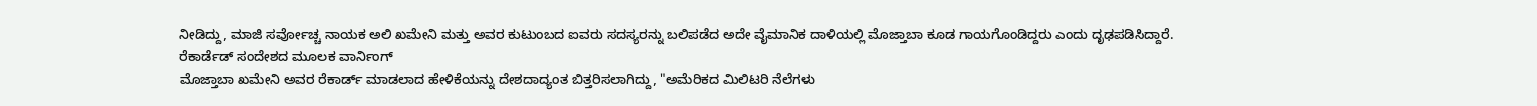ನೀಡಿದ್ದು, ಮಾಜಿ ಸರ್ವೋಚ್ಚ ನಾಯಕ ಅಲಿ ಖಮೇನಿ ಮತ್ತು ಅವರ ಕುಟುಂಬದ ಐವರು ಸದಸ್ಯರನ್ನು ಬಲಿಪಡೆದ ಅದೇ ವೈಮಾನಿಕ ದಾಳಿಯಲ್ಲಿ ಮೊಜ್ತಾಬಾ ಕೂಡ ಗಾಯಗೊಂಡಿದ್ದರು ಎಂದು ದೃಢಪಡಿಸಿದ್ದಾರೆ.
ರೆಕಾರ್ಡೆಡ್ ಸಂದೇಶದ ಮೂಲಕ ವಾರ್ನಿಂಗ್
ಮೊಜ್ತಾಬಾ ಖಮೇನಿ ಅವರ ರೆಕಾರ್ಡ್ ಮಾಡಲಾದ ಹೇಳಿಕೆಯನ್ನು ದೇಶದಾದ್ಯಂತ ಬಿತ್ತರಿಸಲಾಗಿದ್ದು, "ಅಮೆರಿಕದ ಮಿಲಿಟರಿ ನೆಲೆಗಳು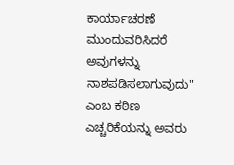ಕಾರ್ಯಾಚರಣೆ ಮುಂದುವರಿಸಿದರೆ ಅವುಗಳನ್ನು ನಾಶಪಡಿಸಲಾಗುವುದು" ಎಂಬ ಕಠಿಣ ಎಚ್ಚರಿಕೆಯನ್ನು ಅವರು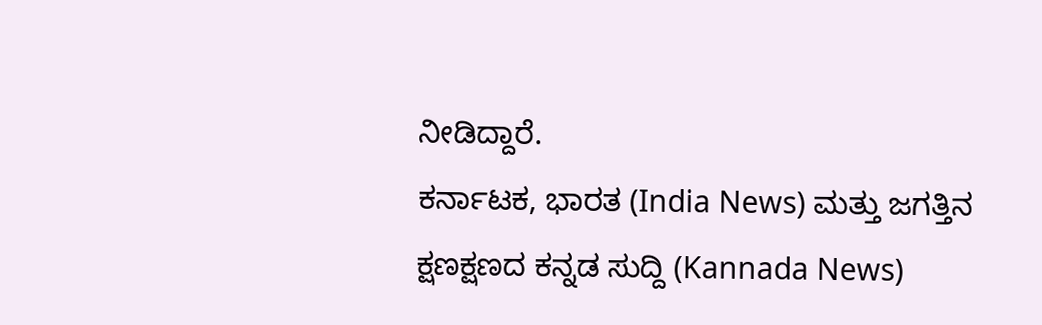ನೀಡಿದ್ದಾರೆ.
ಕರ್ನಾಟಕ, ಭಾರತ (India News) ಮತ್ತು ಜಗತ್ತಿನ ಕ್ಷಣಕ್ಷಣದ ಕನ್ನಡ ಸುದ್ದಿ (Kannada News)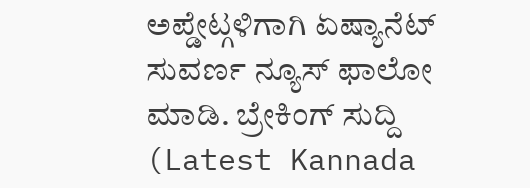ಅಪ್ಡೇಟ್ಗಳಿಗಾಗಿ ಏಷ್ಯಾನೆಟ್ ಸುವರ್ಣ ನ್ಯೂಸ್ ಫಾಲೋ ಮಾಡಿ. ಬ್ರೇಕಿಂಗ್ ಸುದ್ದಿ (Latest Kannada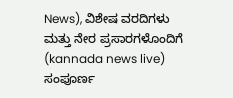News), ವಿಶೇಷ ವರದಿಗಳು ಮತ್ತು ನೇರ ಪ್ರಸಾರಗಳೊಂದಿಗೆ (kannada news live) ಸಂಪೂರ್ಣ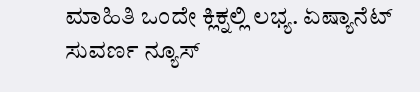ಮಾಹಿತಿ ಒಂದೇ ಕ್ಲಿಕ್ನಲ್ಲಿ ಲಭ್ಯ. ಏಷ್ಯಾನೆಟ್ ಸುವರ್ಣ ನ್ಯೂಸ್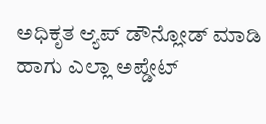ಅಧಿಕೃತ ಆ್ಯಪ್ ಡೌನ್ಲೋಡ್ ಮಾಡಿ ಹಾಗು ಎಲ್ಲಾ ಅಪ್ಡೇಟ್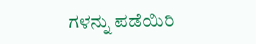ಗಳನ್ನು ಪಡೆಯಿರಿ